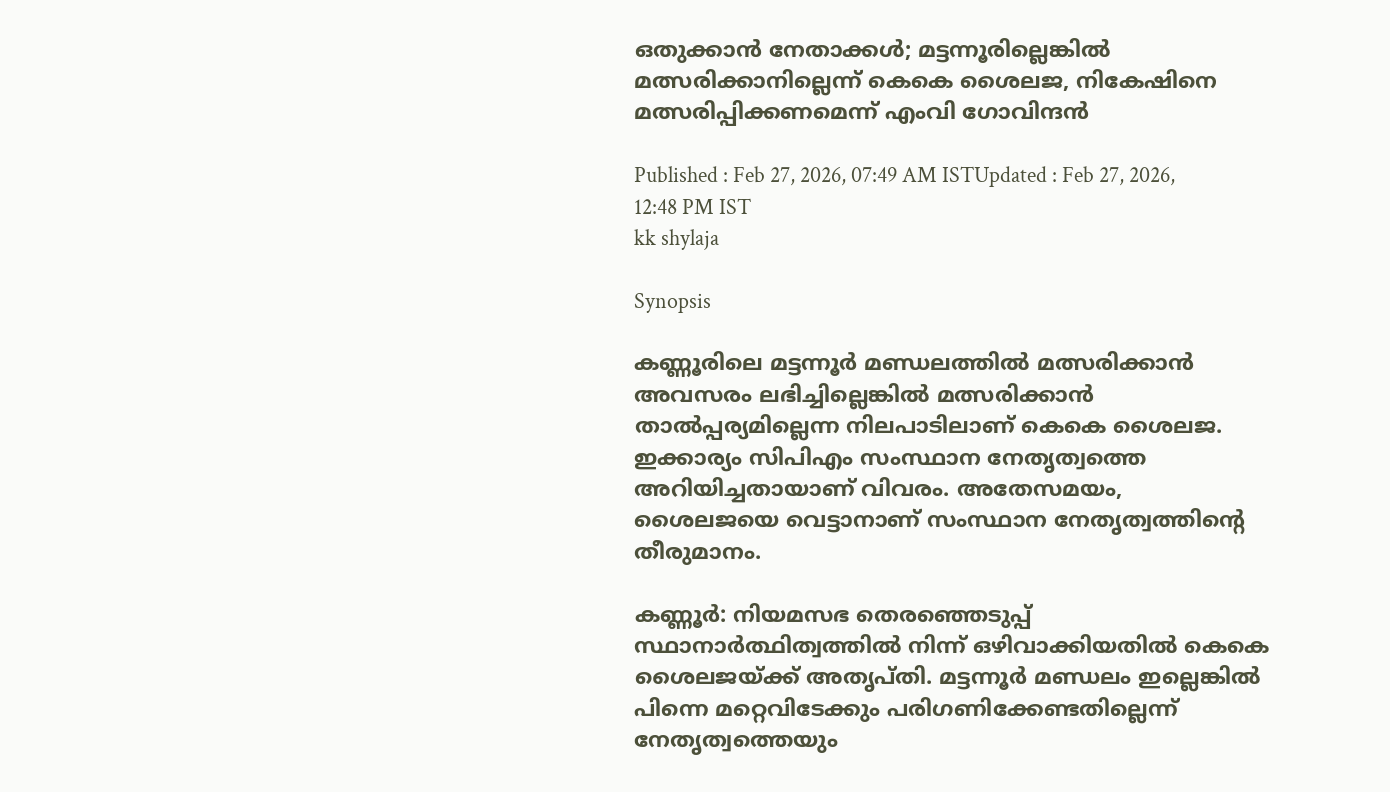ഒതുക്കാൻ നേതാക്കൾ; മട്ടന്നൂരില്ലെങ്കിൽ മത്സരിക്കാനില്ലെന്ന് കെകെ ശൈലജ, നികേഷിനെ മത്സരിപ്പിക്കണമെന്ന് എംവി ഗോവിന്ദൻ

Published : Feb 27, 2026, 07:49 AM ISTUpdated : Feb 27, 2026, 12:48 PM IST
kk shylaja

Synopsis

കണ്ണൂരിലെ മട്ടന്നൂർ മണ്ഡലത്തിൽ മത്സരിക്കാൻ അവസരം ലഭിച്ചില്ലെങ്കിൽ മത്സരിക്കാൻ താൽപ്പര്യമില്ലെന്ന നിലപാടിലാണ് കെകെ ശൈലജ. ഇക്കാര്യം സിപിഎം സംസ്ഥാന നേതൃത്വത്തെ അറിയിച്ചതായാണ് വിവരം. അതേസമയം, ശൈലജയെ വെട്ടാനാണ് സംസ്ഥാന നേതൃത്വത്തിന്റെ തീരുമാനം.

കണ്ണൂർ: നിയമസഭ തെരഞ്ഞെടുപ്പ് സ്ഥാനാർത്ഥിത്വത്തിൽ നിന്ന് ഒഴിവാക്കിയതിൽ കെകെ ശൈലജയ്ക്ക് അതൃപ്തി. മട്ടന്നൂർ മണ്ഡലം ഇല്ലെങ്കിൽ പിന്നെ മറ്റെവിടേക്കും പരിഗണിക്കേണ്ടതില്ലെന്ന് നേതൃത്വത്തെയും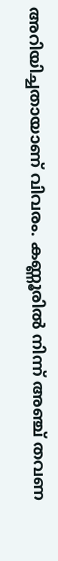അറിയിച്ചതായാണ് വിവരം. കണ്ണൂരിൽ നിന്ന് അഞ്ച് തവണ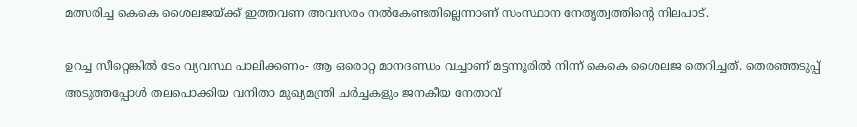മത്സരിച്ച കെകെ ശൈലജയ്ക്ക് ഇത്തവണ അവസരം നൽകേണ്ടതില്ലെന്നാണ് സംസ്ഥാന നേതൃത്വത്തിന്‍റെ നിലപാട്.

ഉറച്ച സീറ്റെങ്കിൽ ടേം വ്യവസ്ഥ പാലിക്കണം- ആ ഒരൊറ്റ മാനദണ്ഡം വച്ചാണ് മട്ടന്നൂരിൽ നിന്ന് കെകെ ശൈലജ തെറിച്ചത്. തെരഞ്ഞടുപ്പ് അടുത്തപ്പോൾ തലപൊക്കിയ വനിതാ മുഖ്യമന്ത്രി ചർച്ചകളും ജനകീയ നേതാവ്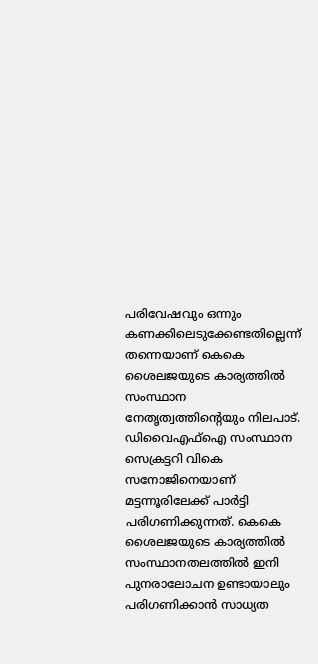പരിവേഷവും ഒന്നും കണക്കിലെടുക്കേണ്ടതില്ലെന്ന് തന്നെയാണ് കെകെ ശൈലജയുടെ കാര്യത്തിൽ സംസ്ഥാന നേതൃത്വത്തിന്‍റെയും നിലപാട്. ഡിവൈഎഫ്ഐ സംസ്ഥാന സെക്രട്ടറി വികെ സനോജിനെയാണ് മട്ടന്നൂരിലേക്ക് പാർട്ടി പരിഗണിക്കുന്നത്. കെകെ ശൈലജയുടെ കാര്യത്തിൽ സംസ്ഥാനതലത്തിൽ ഇനി പുനരാലോചന ഉണ്ടായാലും പരിഗണിക്കാൻ സാധ്യത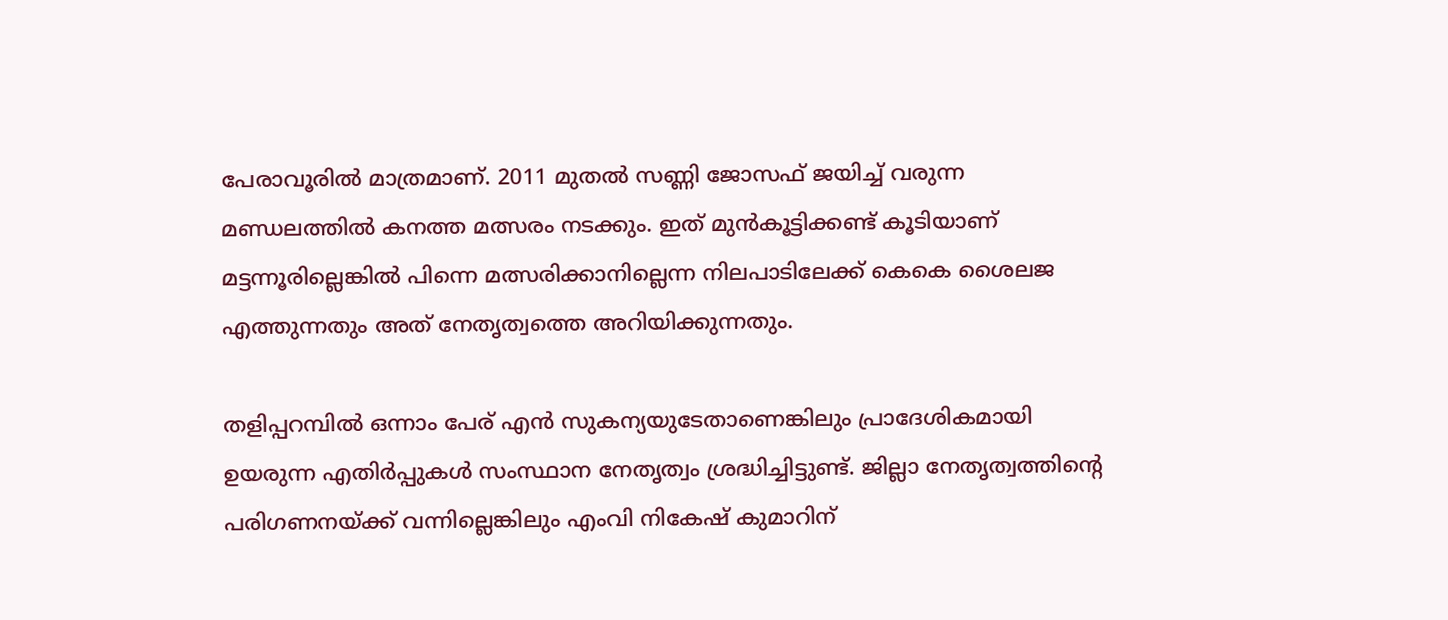പേരാവൂരിൽ മാത്രമാണ്. 2011 മുതൽ സണ്ണി ജോസഫ് ജയിച്ച് വരുന്ന മണ്ഡലത്തിൽ കനത്ത മത്സരം നടക്കും. ഇത് മുൻകൂട്ടിക്കണ്ട് കൂടിയാണ് മട്ടന്നൂരില്ലെങ്കിൽ പിന്നെ മത്സരിക്കാനില്ലെന്ന നിലപാടിലേക്ക് കെകെ ശൈലജ എത്തുന്നതും അത് നേതൃത്വത്തെ അറിയിക്കുന്നതും.

തളിപ്പറമ്പിൽ ഒന്നാം പേര് എൻ സുകന്യയുടേതാണെങ്കിലും പ്രാദേശികമായി ഉയരുന്ന എതിർപ്പുകൾ സംസ്ഥാന നേതൃത്വം ശ്രദ്ധിച്ചിട്ടുണ്ട്. ജില്ലാ നേതൃത്വത്തിന്‍റെ പരിഗണനയ്ക്ക് വന്നില്ലെങ്കിലും എംവി നികേഷ് കുമാറിന്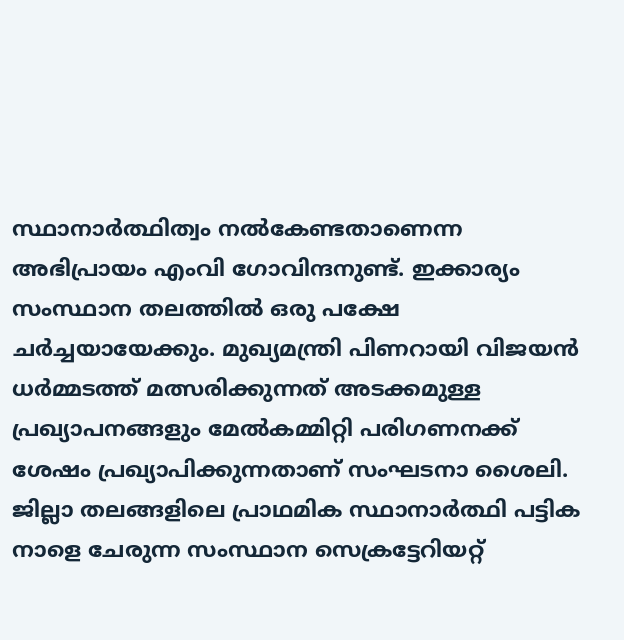സ്ഥാനാർത്ഥിത്വം നൽകേണ്ടതാണെന്ന അഭിപ്രായം എംവി ഗോവിന്ദനുണ്ട്. ഇക്കാര്യം സംസ്ഥാന തലത്തിൽ ഒരു പക്ഷേ ചർച്ചയായേക്കും. മുഖ്യമന്ത്രി പിണറായി വിജയൻ ധർമ്മടത്ത് മത്സരിക്കുന്നത് അടക്കമുള്ള പ്രഖ്യാപനങ്ങളും മേൽകമ്മിറ്റി പരിഗണനക്ക് ശേഷം പ്രഖ്യാപിക്കുന്നതാണ് സംഘടനാ ശൈലി. ജില്ലാ തലങ്ങളിലെ പ്രാഥമിക സ്ഥാനാർത്ഥി പട്ടിക നാളെ ചേരുന്ന സംസ്ഥാന സെക്രട്ടേറിയറ്റ്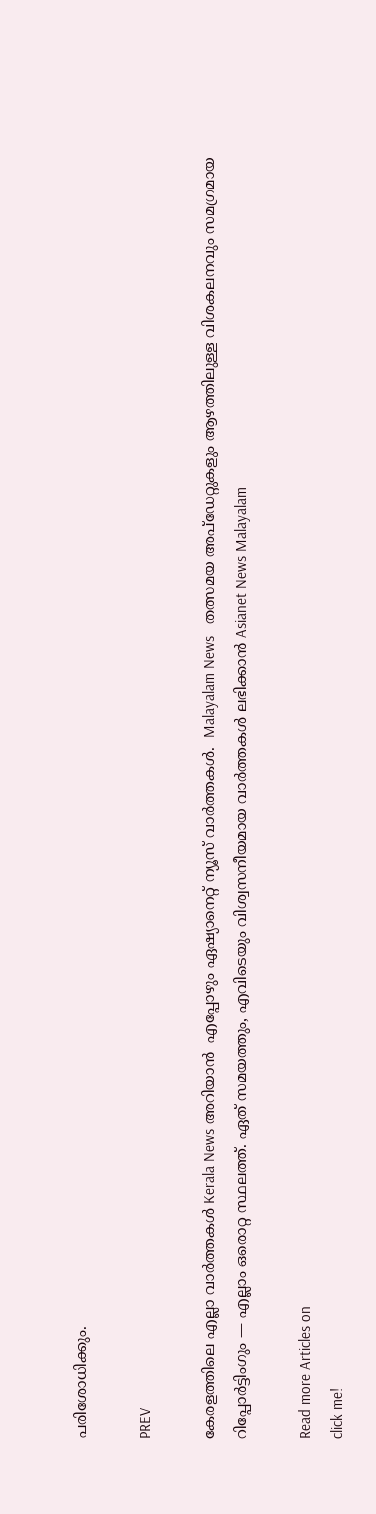പരിശോധിക്കും.

PREV

കേരളത്തിലെ എല്ലാ വാർത്തകൾ Kerala News അറിയാൻ  എപ്പോഴും ഏഷ്യാനെറ്റ് ന്യൂസ് വാർത്തകൾ.  Malayalam News   തത്സമയ അപ്‌ഡേറ്റുകളും ആഴത്തിലുള്ള വിശകലനവും സമഗ്രമായ റിപ്പോർട്ടിംഗും — എല്ലാം ഒരൊറ്റ സ്ഥലത്ത്. ഏത് സമയത്തും, എവിടെയും വിശ്വസനീയമായ വാർത്തകൾ ലഭിക്കാൻ Asianet News Malayalam

Read more Articles on
click me!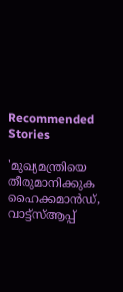Recommended Stories

'മുഖ്യമന്ത്രിയെ തീരുമാനിക്കുക ഹൈക്കമാൻഡ്, വാട്ട്സ്ആപ്പ്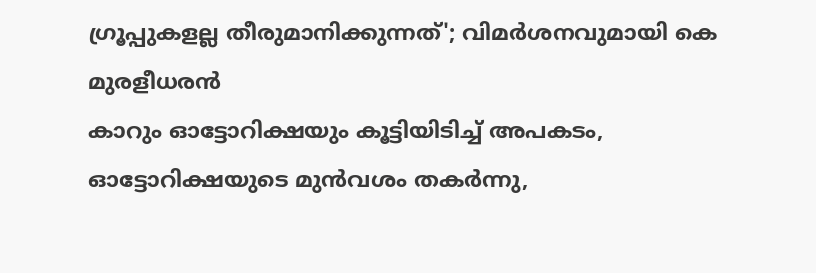ഗ്രൂപ്പുകളല്ല തീരുമാനിക്കുന്നത്'; വിമർശനവുമായി കെ മുരളീധരൻ
കാറും ഓട്ടോറിക്ഷയും കൂട്ടിയിടിച്ച് അപകടം, ഓട്ടോറിക്ഷയുടെ മുൻവശം തകർന്നു,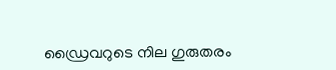ഡ്രൈവറുടെ നില ഗുരുതരം